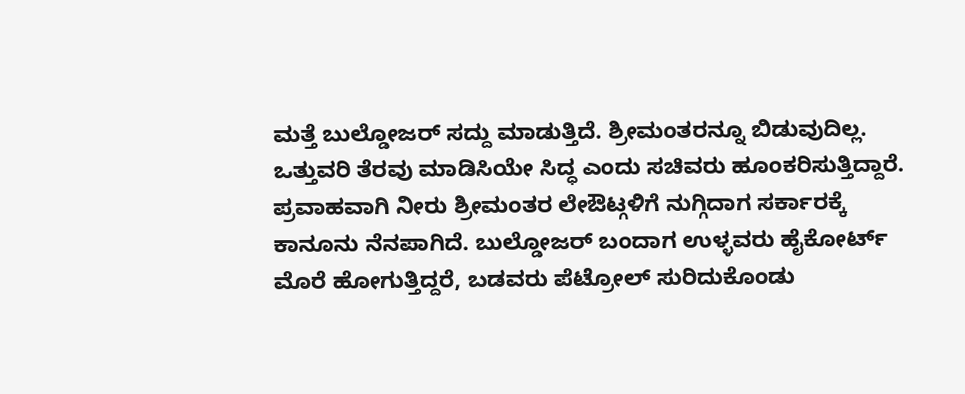ಮತ್ತೆ ಬುಲ್ಡೋಜರ್ ಸದ್ದು ಮಾಡುತ್ತಿದೆ. ಶ್ರೀಮಂತರನ್ನೂ ಬಿಡುವುದಿಲ್ಲ. ಒತ್ತುವರಿ ತೆರವು ಮಾಡಿಸಿಯೇ ಸಿದ್ಧ ಎಂದು ಸಚಿವರು ಹೂಂಕರಿಸುತ್ತಿದ್ದಾರೆ. ಪ್ರವಾಹವಾಗಿ ನೀರು ಶ್ರೀಮಂತರ ಲೇಔಟ್ಗಳಿಗೆ ನುಗ್ಗಿದಾಗ ಸರ್ಕಾರಕ್ಕೆ ಕಾನೂನು ನೆನಪಾಗಿದೆ. ಬುಲ್ಡೋಜರ್ ಬಂದಾಗ ಉಳ್ಳವರು ಹೈಕೋರ್ಟ್ ಮೊರೆ ಹೋಗುತ್ತಿದ್ದರೆ, ಬಡವರು ಪೆಟ್ರೋಲ್ ಸುರಿದುಕೊಂಡು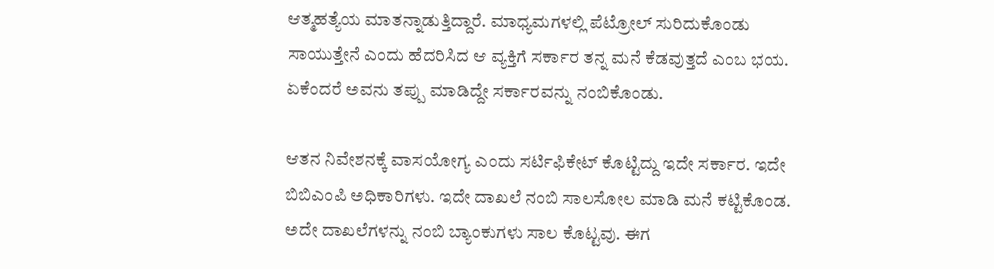ಆತ್ಮಹತ್ಯೆಯ ಮಾತನ್ನಾಡುತ್ತಿದ್ದಾರೆ. ಮಾಧ್ಯಮಗಳಲ್ಲಿ ಪೆಟ್ರೋಲ್ ಸುರಿದುಕೊಂಡು ಸಾಯುತ್ತೇನೆ ಎಂದು ಹೆದರಿಸಿದ ಆ ವ್ಯಕ್ತಿಗೆ ಸರ್ಕಾರ ತನ್ನ ಮನೆ ಕೆಡವುತ್ತದೆ ಎಂಬ ಭಯ. ಏಕೆಂದರೆ ಅವನು ತಪ್ಪು ಮಾಡಿದ್ದೇ ಸರ್ಕಾರವನ್ನು ನಂಬಿಕೊಂಡು.

ಆತನ ನಿವೇಶನಕ್ಕೆ ವಾಸಯೋಗ್ಯ ಎಂದು ಸರ್ಟಿಫಿಕೇಟ್ ಕೊಟ್ಟಿದ್ದು ಇದೇ ಸರ್ಕಾರ. ಇದೇ ಬಿಬಿಎಂಪಿ ಅಧಿಕಾರಿಗಳು. ಇದೇ ದಾಖಲೆ ನಂಬಿ ಸಾಲಸೋಲ ಮಾಡಿ ಮನೆ ಕಟ್ಟಿಕೊಂಡ. ಅದೇ ದಾಖಲೆಗಳನ್ನು ನಂಬಿ ಬ್ಯಾಂಕುಗಳು ಸಾಲ ಕೊಟ್ಟವು. ಈಗ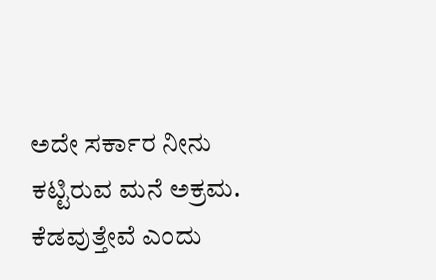ಅದೇ ಸರ್ಕಾರ ನೀನು ಕಟ್ಟಿರುವ ಮನೆ ಅಕ್ರಮ. ಕೆಡವುತ್ತೇವೆ ಎಂದು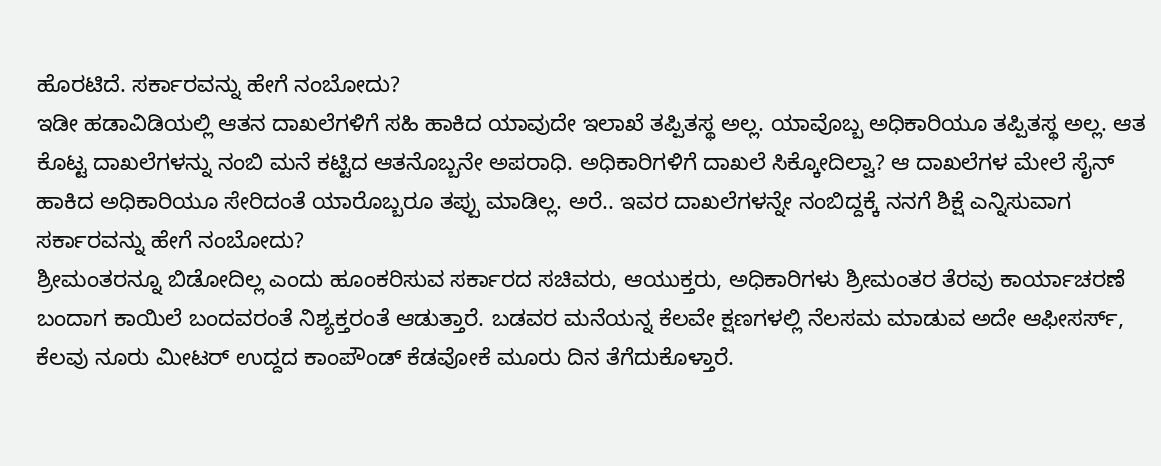ಹೊರಟಿದೆ. ಸರ್ಕಾರವನ್ನು ಹೇಗೆ ನಂಬೋದು?
ಇಡೀ ಹಡಾವಿಡಿಯಲ್ಲಿ ಆತನ ದಾಖಲೆಗಳಿಗೆ ಸಹಿ ಹಾಕಿದ ಯಾವುದೇ ಇಲಾಖೆ ತಪ್ಪಿತಸ್ಥ ಅಲ್ಲ. ಯಾವೊಬ್ಬ ಅಧಿಕಾರಿಯೂ ತಪ್ಪಿತಸ್ಥ ಅಲ್ಲ. ಆತ ಕೊಟ್ಟ ದಾಖಲೆಗಳನ್ನು ನಂಬಿ ಮನೆ ಕಟ್ಟಿದ ಆತನೊಬ್ಬನೇ ಅಪರಾಧಿ. ಅಧಿಕಾರಿಗಳಿಗೆ ದಾಖಲೆ ಸಿಕ್ಕೋದಿಲ್ವಾ? ಆ ದಾಖಲೆಗಳ ಮೇಲೆ ಸೈನ್ ಹಾಕಿದ ಅಧಿಕಾರಿಯೂ ಸೇರಿದಂತೆ ಯಾರೊಬ್ಬರೂ ತಪ್ಪು ಮಾಡಿಲ್ಲ. ಅರೆ.. ಇವರ ದಾಖಲೆಗಳನ್ನೇ ನಂಬಿದ್ದಕ್ಕೆ ನನಗೆ ಶಿಕ್ಷೆ ಎನ್ನಿಸುವಾಗ ಸರ್ಕಾರವನ್ನು ಹೇಗೆ ನಂಬೋದು?
ಶ್ರೀಮಂತರನ್ನೂ ಬಿಡೋದಿಲ್ಲ ಎಂದು ಹೂಂಕರಿಸುವ ಸರ್ಕಾರದ ಸಚಿವರು, ಆಯುಕ್ತರು, ಅಧಿಕಾರಿಗಳು ಶ್ರೀಮಂತರ ತೆರವು ಕಾರ್ಯಾಚರಣೆ ಬಂದಾಗ ಕಾಯಿಲೆ ಬಂದವರಂತೆ ನಿಶ್ಯಕ್ತರಂತೆ ಆಡುತ್ತಾರೆ. ಬಡವರ ಮನೆಯನ್ನ ಕೆಲವೇ ಕ್ಷಣಗಳಲ್ಲಿ ನೆಲಸಮ ಮಾಡುವ ಅದೇ ಆಫೀಸರ್ಸ್, ಕೆಲವು ನೂರು ಮೀಟರ್ ಉದ್ದದ ಕಾಂಪೌಂಡ್ ಕೆಡವೋಕೆ ಮೂರು ದಿನ ತೆಗೆದುಕೊಳ್ತಾರೆ.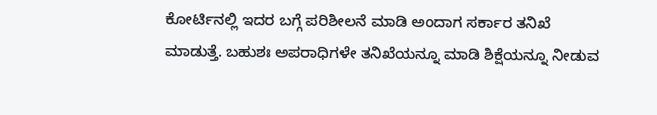ಕೋರ್ಟಿನಲ್ಲಿ ಇದರ ಬಗ್ಗೆ ಪರಿಶೀಲನೆ ಮಾಡಿ ಅಂದಾಗ ಸರ್ಕಾರ ತನಿಖೆ ಮಾಡುತ್ತೆ. ಬಹುಶಃ ಅಪರಾಧಿಗಳೇ ತನಿಖೆಯನ್ನೂ ಮಾಡಿ ಶಿಕ್ಷೆಯನ್ನೂ ನೀಡುವ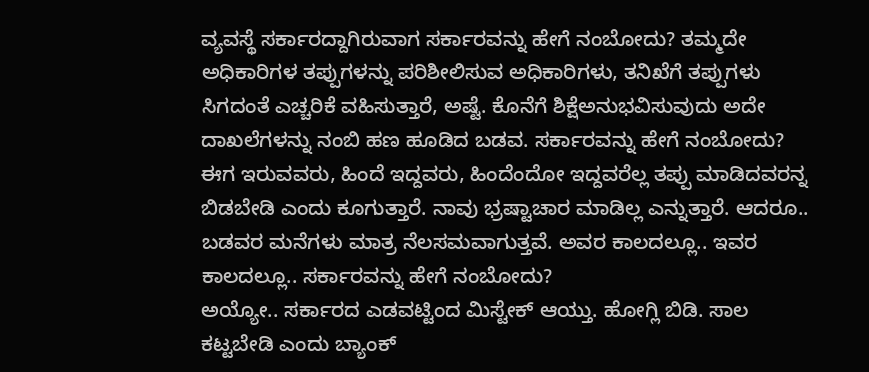ವ್ಯವಸ್ಥೆ ಸರ್ಕಾರದ್ದಾಗಿರುವಾಗ ಸರ್ಕಾರವನ್ನು ಹೇಗೆ ನಂಬೋದು? ತಮ್ಮದೇ ಅಧಿಕಾರಿಗಳ ತಪ್ಪುಗಳನ್ನು ಪರಿಶೀಲಿಸುವ ಅಧಿಕಾರಿಗಳು, ತನಿಖೆಗೆ ತಪ್ಪುಗಳು ಸಿಗದಂತೆ ಎಚ್ಚರಿಕೆ ವಹಿಸುತ್ತಾರೆ, ಅಷ್ಟೆ. ಕೊನೆಗೆ ಶಿಕ್ಷೆಅನುಭವಿಸುವುದು ಅದೇ ದಾಖಲೆಗಳನ್ನು ನಂಬಿ ಹಣ ಹೂಡಿದ ಬಡವ. ಸರ್ಕಾರವನ್ನು ಹೇಗೆ ನಂಬೋದು?
ಈಗ ಇರುವವರು, ಹಿಂದೆ ಇದ್ದವರು, ಹಿಂದೆಂದೋ ಇದ್ದವರೆಲ್ಲ ತಪ್ಪು ಮಾಡಿದವರನ್ನ ಬಿಡಬೇಡಿ ಎಂದು ಕೂಗುತ್ತಾರೆ. ನಾವು ಭ್ರಷ್ಟಾಚಾರ ಮಾಡಿಲ್ಲ ಎನ್ನುತ್ತಾರೆ. ಆದರೂ.. ಬಡವರ ಮನೆಗಳು ಮಾತ್ರ ನೆಲಸಮವಾಗುತ್ತವೆ. ಅವರ ಕಾಲದಲ್ಲೂ.. ಇವರ ಕಾಲದಲ್ಲೂ.. ಸರ್ಕಾರವನ್ನು ಹೇಗೆ ನಂಬೋದು?
ಅಯ್ಯೋ.. ಸರ್ಕಾರದ ಎಡವಟ್ಟಿಂದ ಮಿಸ್ಟೇಕ್ ಆಯ್ತು. ಹೋಗ್ಲಿ ಬಿಡಿ. ಸಾಲ ಕಟ್ಟಬೇಡಿ ಎಂದು ಬ್ಯಾಂಕ್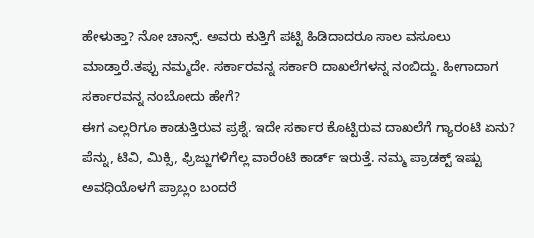ಹೇಳುತ್ತಾ? ನೋ ಚಾನ್ಸ್. ಅವರು ಕುತ್ತಿಗೆ ಪಟ್ಟಿ ಹಿಡಿದಾದರೂ ಸಾಲ ವಸೂಲು ಮಾಡ್ತಾರೆ.ತಪ್ಪು ನಮ್ಮದೇ. ಸರ್ಕಾರವನ್ನ ಸರ್ಕಾರಿ ದಾಖಲೆಗಳನ್ನ ನಂಬಿದ್ದು. ಹೀಗಾದಾಗ ಸರ್ಕಾರವನ್ನ ನಂಬೋದು ಹೇಗೆ?
ಈಗ ಎಲ್ಲರಿಗೂ ಕಾಡುತ್ತಿರುವ ಪ್ರಶ್ನೆ. ಇದೇ ಸರ್ಕಾರ ಕೊಟ್ಟಿರುವ ದಾಖಲೆಗೆ ಗ್ಯಾರಂಟಿ ಏನು? ಪೆನ್ನು, ಟಿವಿ, ಮಿಕ್ಸಿ, ಫ್ರಿಜ್ಜುಗಳಿಗೆಲ್ಲ ವಾರೆಂಟಿ ಕಾರ್ಡ್ ಇರುತ್ತೆ. ನಮ್ಮ ಪ್ರಾಡಕ್ಟ್ ಇಷ್ಟು ಅವಧಿಯೊಳಗೆ ಪ್ರಾಬ್ಲಂ ಬಂದರೆ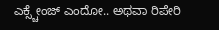ಎಕ್ಸ್ಚೇಂಜ್ ಎಂದೋ.. ಅಥವಾ ರಿಪೇರಿ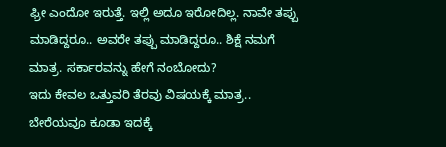ಫ್ರೀ ಎಂದೋ ಇರುತ್ತೆ. ಇಲ್ಲಿ ಅದೂ ಇರೋದಿಲ್ಲ. ನಾವೇ ತಪ್ಪು ಮಾಡಿದ್ದರೂ.. ಅವರೇ ತಪ್ಪು ಮಾಡಿದ್ದರೂ.. ಶಿಕ್ಷೆ ನಮಗೆ ಮಾತ್ರ. ಸರ್ಕಾರವನ್ನು ಹೇಗೆ ನಂಬೋದು?
ಇದು ಕೇವಲ ಒತ್ತುವರಿ ತೆರವು ವಿಷಯಕ್ಕೆ ಮಾತ್ರ.. ಬೇರೆಯವೂ ಕೂಡಾ ಇದಕ್ಕೆ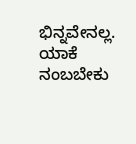ಭಿನ್ನವೇನಲ್ಲ. ಯಾಕೆ ನಂಬಬೇಕು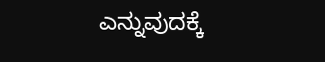ಎನ್ನುವುದಕ್ಕೆ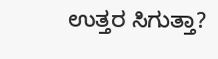ಉತ್ತರ ಸಿಗುತ್ತಾ?